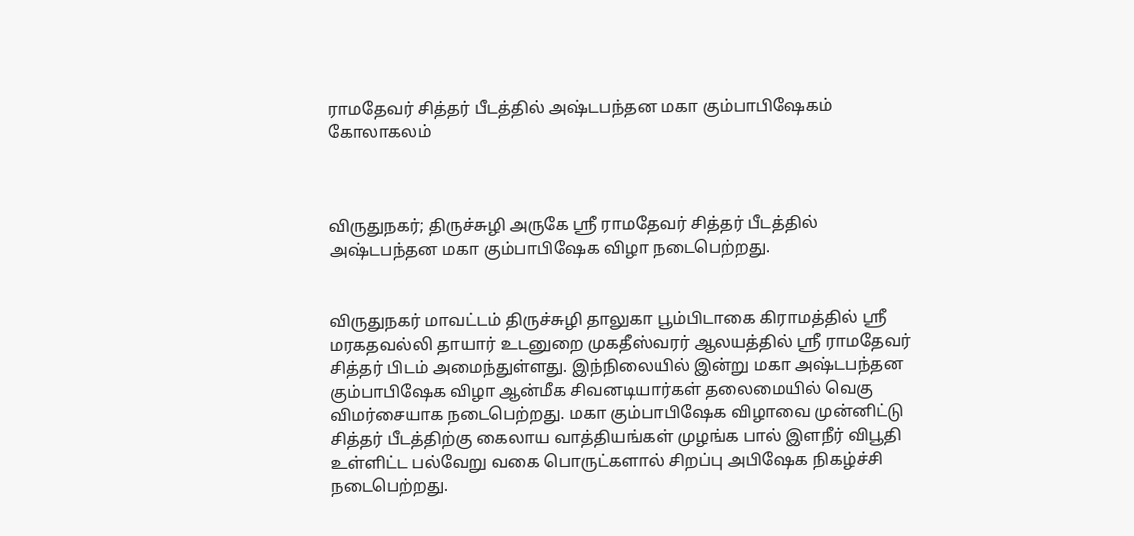ராமதேவர் சித்தர் பீடத்தில் அஷ்டபந்தன மகா கும்பாபிஷேகம் கோலாகலம்



விருதுநகர்; திருச்சுழி அருகே ஸ்ரீ ராமதேவர் சித்தர் பீடத்தில் அஷ்டபந்தன மகா கும்பாபிஷேக விழா நடைபெற்றது.


விருதுநகர் மாவட்டம் திருச்சுழி தாலுகா பூம்பிடாகை கிராமத்தில் ஸ்ரீ மரகதவல்லி தாயார் உடனுறை முகதீஸ்வரர் ஆலயத்தில் ஸ்ரீ ராமதேவர் சித்தர் பிடம் அமைந்துள்ளது. இந்நிலையில் இன்று மகா அஷ்டபந்தன கும்பாபிஷேக விழா ஆன்மீக சிவனடியார்கள் தலைமையில் வெகு விமர்சையாக நடைபெற்றது. மகா கும்பாபிஷேக விழாவை முன்னிட்டு சித்தர் பீடத்திற்கு கைலாய வாத்தியங்கள் முழங்க பால் இளநீர் விபூதி உள்ளிட்ட பல்வேறு வகை பொருட்களால் சிறப்பு அபிஷேக நிகழ்ச்சி நடைபெற்றது.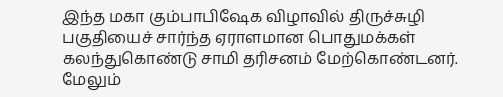இந்த மகா கும்பாபிஷேக விழாவில் திருச்சுழி பகுதியைச் சார்ந்த ஏராளமான பொதுமக்கள் கலந்துகொண்டு சாமி தரிசனம் மேற்கொண்டனர். மேலும்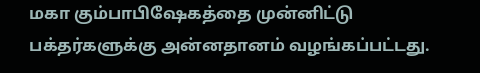மகா கும்பாபிஷேகத்தை முன்னிட்டு பக்தர்களுக்கு அன்னதானம் வழங்கப்பட்டது.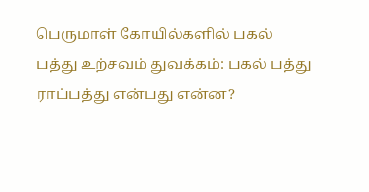பெருமாள் கோயில்களில் பகல் பத்து உற்சவம் துவக்கம்: பகல் பத்து ராப்பத்து என்பது என்ன?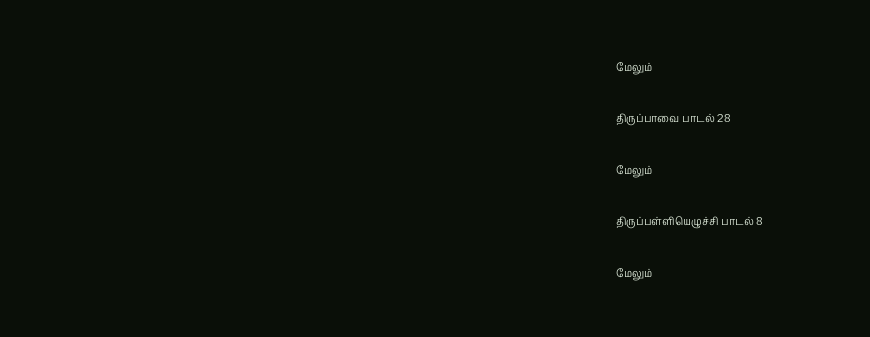மேலும்

திருப்பாவை பாடல் 28

மேலும்

திருப்பள்ளியெழுச்சி பாடல் 8

மேலும்